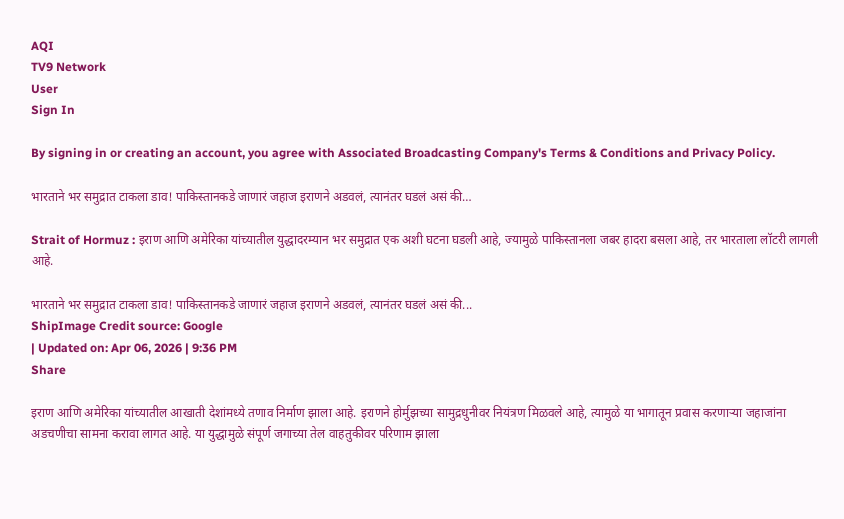AQI
TV9 Network
User
Sign In

By signing in or creating an account, you agree with Associated Broadcasting Company's Terms & Conditions and Privacy Policy.

भारताने भर समुद्रात टाकला डाव! पाकिस्तानकडे जाणारं जहाज इराणने अडवलं, त्यानंतर घडलं असं की…

Strait of Hormuz : इराण आणि अमेरिका यांच्यातील युद्धादरम्यान भर समुद्रात एक अशी घटना घडली आहे, ज्यामुळे पाकिस्तानला जबर हादरा बसला आहे, तर भारताला लॉटरी लागली आहे.

भारताने भर समुद्रात टाकला डाव! पाकिस्तानकडे जाणारं जहाज इराणने अडवलं, त्यानंतर घडलं असं की...
ShipImage Credit source: Google
| Updated on: Apr 06, 2026 | 9:36 PM
Share

इराण आणि अमेरिका यांच्यातील आखाती देशांमध्ये तणाव निर्माण झाला आहे. इराणने होर्मुझच्या सामुद्रधुनीवर नियंत्रण मिळवले आहे, त्यामुळे या भागातून प्रवास करणाऱ्या जहाजांना अडचणीचा सामना करावा लागत आहे. या युद्धामुळे संपूर्ण जगाच्या तेल वाहतुकीवर परिणाम झाला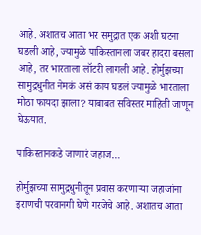आहे. अशातच आता भर समुद्रात एक अशी घटना घडली आहे, ज्यामुळे पाकिस्तानला जबर हादरा बसला आहे, तर भारताला लॉटरी लागली आहे. होर्मुझच्या सामुद्रधुनीत नेमकं असं काय घडलं ज्यामुळे भारताला मोठा फायदा झाला? याबाबत सविस्तर माहिती जाणून घेऊयात.

पाकिस्तानकडे जाणारं जहाज…

होर्मुझच्या सामुद्रधुनीतून प्रवास करणाऱ्या जहाजांना इराणची परवानगी घेणे गरजेचे आहे. अशातच आता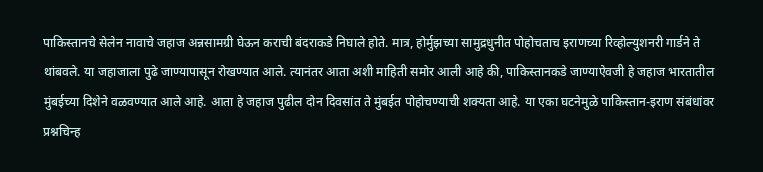पाकिस्तानचे सेलेन नावाचे जहाज अन्नसामग्री घेऊन कराची बंदराकडे निघाले होते. मात्र, होर्मुझच्या सामुद्रधुनीत पोहोचताच इराणच्या रिव्होल्युशनरी गार्डने ते थांबवले. या जहाजाला पुढे जाण्यापासून रोखण्यात आले. त्यानंतर आता अशी माहिती समोर आली आहे की, पाकिस्तानकडे जाण्याऐवजी हे जहाज भारतातील मुंबईच्या दिशेने वळवण्यात आले आहे. आता हे जहाज पुढील दोन दिवसांत ते मुंबईत पोहोचण्याची शक्यता आहे. या एका घटनेमुळे पाकिस्तान-इराण संबंधांवर प्रश्नचिन्ह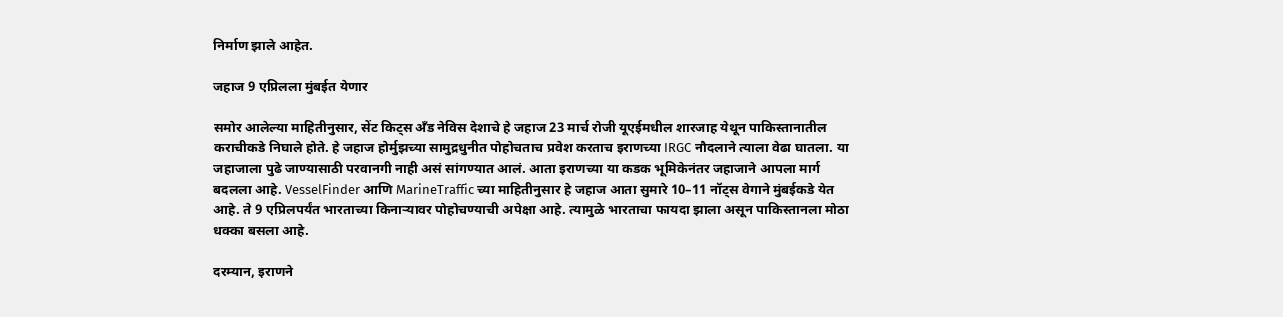निर्माण झाले आहेत.

जहाज 9 एप्रिलला मुंबईत येणार

समोर आलेल्या माहितीनुसार, सेंट किट्स अँड नेविस देशाचे हे जहाज 23 मार्च रोजी यूएईमधील शारजाह येथून पाकिस्तानातील कराचीकडे निघाले होते. हे जहाज होर्मुझच्या सामुद्रधुनीत पोहोचताच प्रवेश करताच इराणच्या IRGC नौदलाने त्याला वेढा घातला. या जहाजाला पुढे जाण्यासाठी परवानगी नाही असं सांगण्यात आलं. आता इराणच्या या कडक भूमिकेनंतर जहाजाने आपला मार्ग बदलला आहे. VesselFinder आणि MarineTraffic च्या माहितीनुसार हे जहाज आता सुमारे 10–11 नॉट्स वेगाने मुंबईकडे येत आहे. ते 9 एप्रिलपर्यंत भारताच्या किनाऱ्यावर पोहोचण्याची अपेक्षा आहे. त्यामुळे भारताचा फायदा झाला असून पाकिस्तानला मोठा धक्का बसला आहे.

दरम्यान, इराणने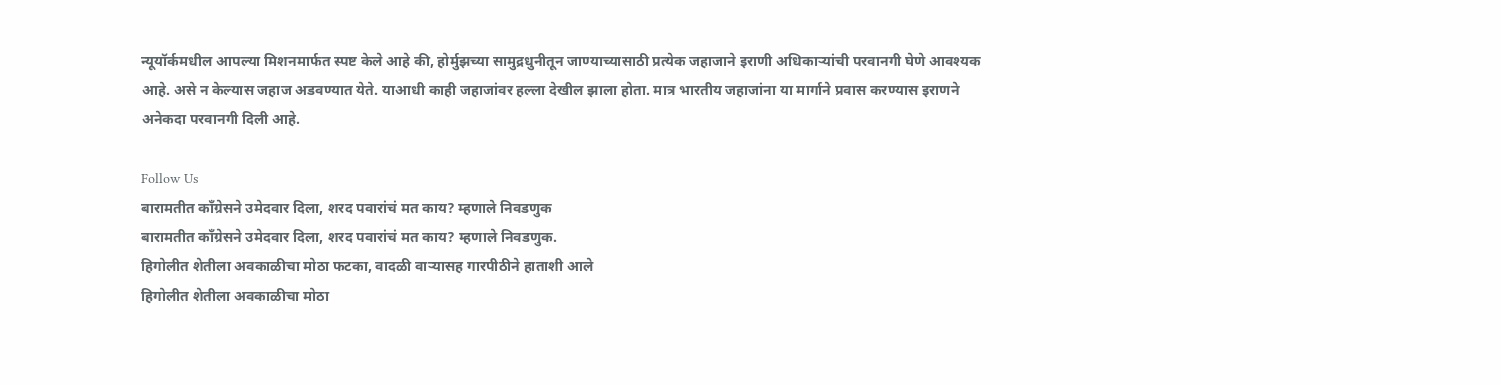न्यूयॉर्कमधील आपल्या मिशनमार्फत स्पष्ट केले आहे की, होर्मुझच्या सामुद्रधुनीतून जाण्याच्यासाठी प्रत्येक जहाजाने इराणी अधिकाऱ्यांची परवानगी घेणे आवश्यक आहे. असे न केल्यास जहाज अडवण्यात येते. याआधी काही जहाजांवर हल्ला देखील झाला होता. मात्र भारतीय जहाजांना या मार्गाने प्रवास करण्यास इराणने अनेकदा परवानगी दिली आहे.

Follow Us
बारामतीत काँग्रेसने उमेदवार दिला, शरद पवारांचं मत काय? म्हणाले निवडणुक
बारामतीत काँग्रेसने उमेदवार दिला, शरद पवारांचं मत काय? म्हणाले निवडणुक.
हिगोलीत शेतीला अवकाळीचा मोठा फटका, वादळी वाऱ्यासह गारपीठीने हाताशी आले
हिगोलीत शेतीला अवकाळीचा मोठा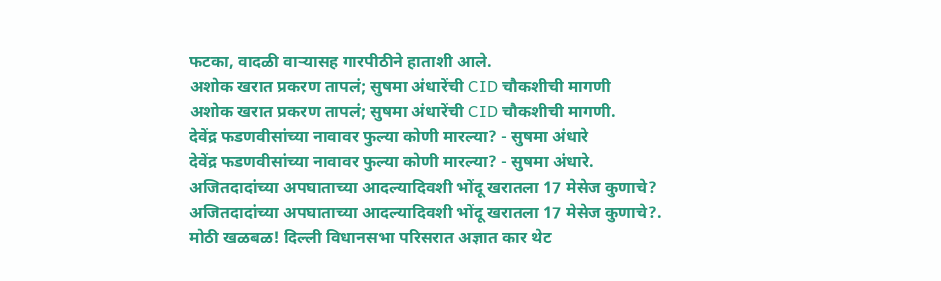फटका, वादळी वाऱ्यासह गारपीठीने हाताशी आले.
अशोक खरात प्रकरण तापलं; सुषमा अंधारेंची CID चौकशीची मागणी
अशोक खरात प्रकरण तापलं; सुषमा अंधारेंची CID चौकशीची मागणी.
देवेंद्र फडणवीसांच्या नावावर फुल्या कोणी मारल्या? - सुषमा अंधारे
देवेंद्र फडणवीसांच्या नावावर फुल्या कोणी मारल्या? - सुषमा अंधारे.
अजितदादांच्या अपघाताच्या आदल्यादिवशी भोंदू खरातला 17 मेसेज कुणाचे?
अजितदादांच्या अपघाताच्या आदल्यादिवशी भोंदू खरातला 17 मेसेज कुणाचे?.
मोठी खळबळ! दिल्ली विधानसभा परिसरात अज्ञात कार थेट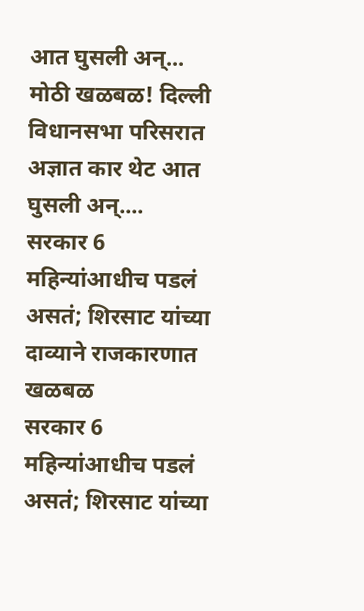आत घुसली अन्...
मोठी खळबळ! दिल्ली विधानसभा परिसरात अज्ञात कार थेट आत घुसली अन्....
सरकार 6 महिन्यांआधीच पडलं असतं; शिरसाट यांच्या दाव्याने राजकारणात खळबळ
सरकार 6 महिन्यांआधीच पडलं असतं; शिरसाट यांच्या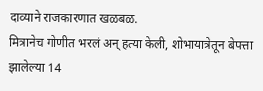दाव्याने राजकारणात खळबळ.
मित्रानेच गोणीत भरलं अन् हत्या केली, शोभायात्रेतून बेपत्ता झालेल्या 14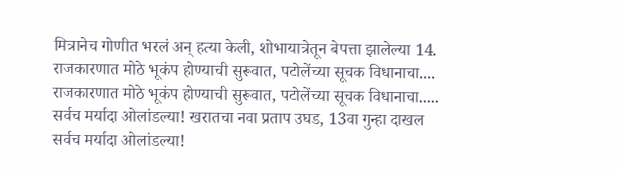मित्रानेच गोणीत भरलं अन् हत्या केली, शोभायात्रेतून बेपत्ता झालेल्या 14.
राजकारणात मोठे भूकंप होण्याची सुरूवात, पटोलेंच्या सूचक विधानाचा....
राजकारणात मोठे भूकंप होण्याची सुरूवात, पटोलेंच्या सूचक विधानाचा.....
सर्वच मर्यादा ओलांडल्या! खरातचा नवा प्रताप उघड, 13वा गुन्हा दाखल
सर्वच मर्यादा ओलांडल्या!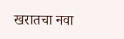खरातचा नवा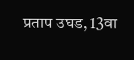प्रताप उघड, 13वा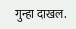गुन्हा दाखल.